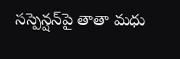సస్పెన్షన్‌పై తాతా మధు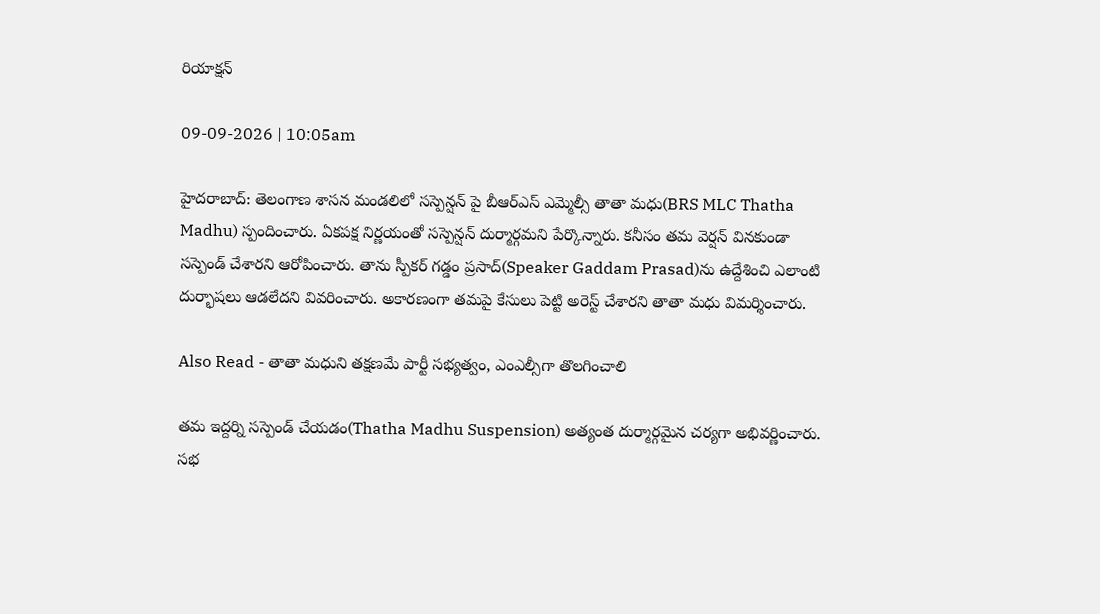రియాక్షన్

09-09-2026 | 10:05am

హైదరాబాద్: తెలంగాణ శాసన మండలిలో సస్పెన్షన్ పై బీఆర్ఎస్ ఎమ్మెల్సీ తాతా మధు(BRS MLC Thatha Madhu) స్పందించారు. ఏకపక్ష నిర్ణయంతో సస్పెన్షన్ దుర్మార్గమని పేర్కొన్నారు. కనీసం తమ వెర్షన్ వినకుండా సస్పెండ్ చేశారని ఆరోపించారు. తాను స్పీకర్ గడ్డం ప్రసాద్(Speaker Gaddam Prasad)ను ఉద్దేశించి ఎలాంటి దుర్భాషలు ఆడలేదని వివరించారు. అకారణంగా తమపై కేసులు పెట్టి అరెస్ట్ చేశారని తాతా మధు విమర్శించారు.

Also Read - తాతా మధుని తక్షణమే పార్టీ సభ్యత్వం, ఎంఎల్సీగా తొలగించాలి

తమ ఇద్దర్ని సస్పెండ్ చేయడం(Thatha Madhu Suspension) అత్యంత దుర్మార్గమైన చర్యగా అభివర్ణించారు. సభ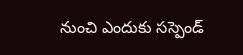నుంచి ఎందుకు సస్పెండ్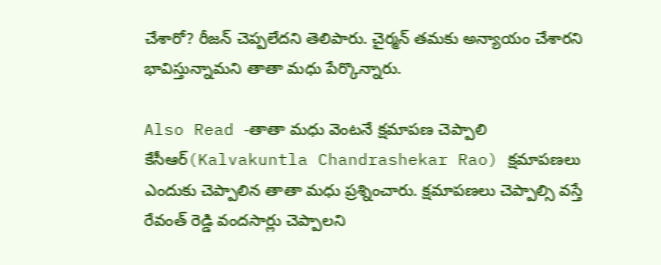చేశారో? రీజన్ చెప్పలేదని తెలిపారు. చైర్మన్ తమకు అన్యాయం చేశారని భావిస్తున్నామని తాతా మధు పేర్కొన్నారు.

Also Read -తాతా మధు వెంటనే క్షమాపణ చెప్పాలి
కేసీఆర్(Kalvakuntla Chandrashekar Rao) క్షమాపణలు ఎందుకు చెప్పాలిన తాతా మధు ప్రశ్నించారు. క్షమాపణలు చెప్పాల్సి వస్తే రేవంత్ రెడ్డి వందసార్లు చెప్పాలని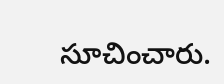సూచించారు.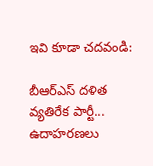ఇవి కూడా చదవండి:

బీఆర్ఎస్ దళిత వ్యతిరేక పార్టీ... ఉదాహరణలు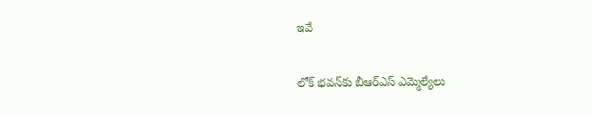ఇవే

లోక్ భవన్‌కు బీఆర్ఎస్ ఎమ్మెల్యేలు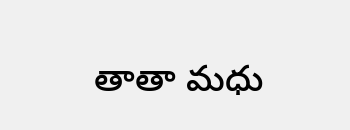తాతా మధు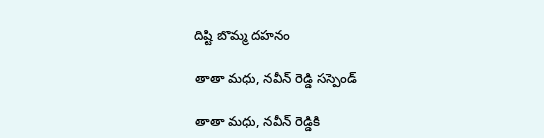దిష్టి బొమ్మ దహనం

తాతా మధు, నవీన్ రెడ్డి సస్పెండ్

తాతా మధు, నవీన్ రెడ్డికి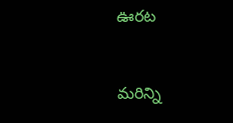ఊరట


మరిన్ని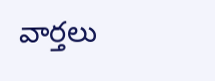వార్తలు